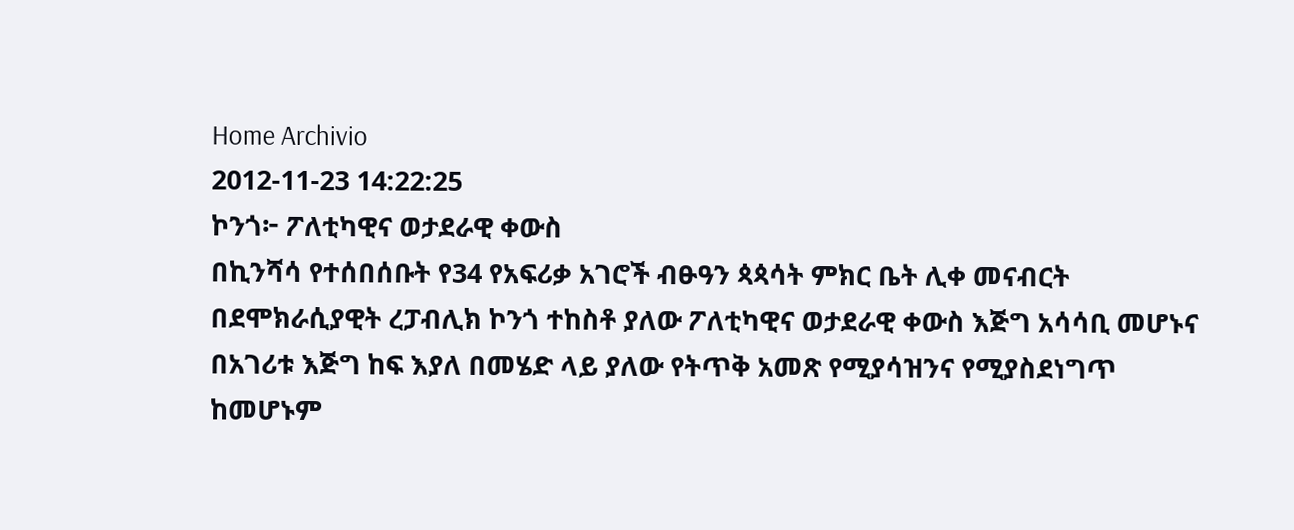Home Archivio
2012-11-23 14:22:25
ኮንጎ፦ ፖለቲካዊና ወታደራዊ ቀውስ
በኪንሻሳ የተሰበሰቡት የ34 የአፍሪቃ አገሮች ብፁዓን ጳጳሳት ምክር ቤት ሊቀ መናብርት በደሞክራሲያዊት ረፓብሊክ ኮንጎ ተከስቶ ያለው ፖለቲካዊና ወታደራዊ ቀውስ እጅግ አሳሳቢ መሆኑና በአገሪቱ እጅግ ከፍ እያለ በመሄድ ላይ ያለው የትጥቅ አመጽ የሚያሳዝንና የሚያስደነግጥ ከመሆኑም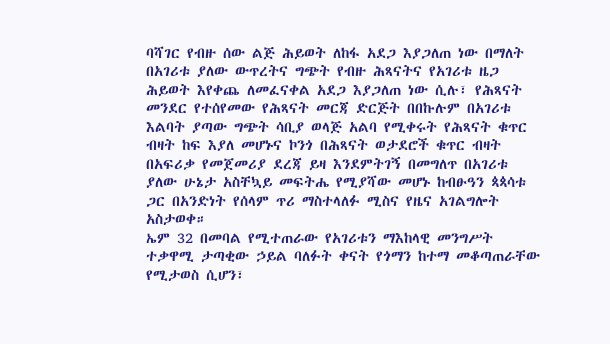ባሻገር የብዙ ሰው ልጅ ሕይወት ለከፋ አደጋ እያጋለጠ ነው በማለት በአገሪቱ ያለው ውጥረትና ግጭት የብዙ ሕጻናትና የአገሪቱ ዜጋ ሕይወት እየቀጨ ለመፈናቀል አደጋ እያጋለጠ ነው ሲሉ፣ የሕጻናት መንደር የተሰየመው የሕጻናት መርጃ ድርጅት በበኩሉም በአገሪቱ እልባት ያጣው ግጭት ሳቢያ ወላጅ አልባ የሚቀሩት የሕጻናት ቁጥር ብዛት ከፍ እያለ መሆኑና ኮንጎ በሕጻናት ወታደሮች ቁጥር ብዛት በአፍሪቃ የመጀመሪያ ደረጃ ይዛ እንደምትገኝ በመግለጥ በአገሪቱ ያለው ሁኔታ አስቸኳይ መፍትሔ የሚያሻው መሆኑ ከብፁዓን ጳጳሳቱ ጋር በአንድነት የሰላም ጥሪ ማስተላለፉ ሚስና የዜና አገልግሎት አስታወቀ።
ኤም 32 በመባል የሚተጠራው የአገሪቱን ማእከላዊ መንግሥት ተቃዋሚ ታጣቂው ኃይል ባለፉት ቀናት የጎማን ከተማ መቆጣጠራቸው የሚታወስ ሲሆን፣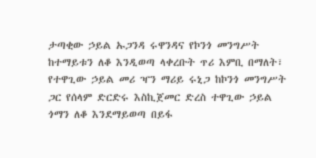ታጣቂው ኃይል ኡጋንዳ ሩዋንዳና የኮንጎ መንግሥት ከተማይቱን ለቆ እንዲወጣ ላቀረቡት ጥሪ እምቢ በማለት፣ የተዋጊው ኃይል መሪ ዣን ማሪይ ሩኒጋ ከኮንጎ መንግሥት ጋር የሰላም ድርድሩ እስኪጀመር ድረስ ተዋጊው ኃይል ጎማን ለቆ እንደማይወጣ በይፋ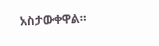አስታውቀዋል።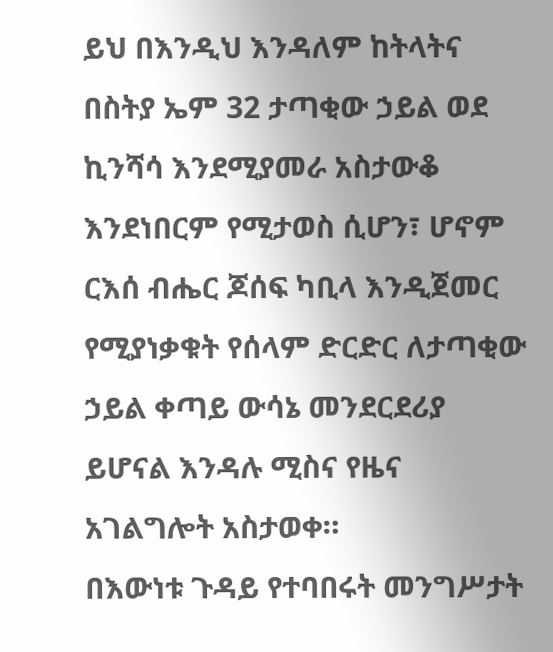ይህ በእንዲህ እንዳለም ከትላትና በስትያ ኤም 32 ታጣቂው ኃይል ወደ ኪንሻሳ እንደሚያመራ አስታውቆ እንደነበርም የሚታወስ ሲሆን፣ ሆኖም ርእሰ ብሔር ጆሰፍ ካቢላ እንዲጀመር የሚያነቃቁት የሰላም ድርድር ለታጣቂው ኃይል ቀጣይ ውሳኔ መንደርደሪያ ይሆናል እንዳሉ ሚስና የዜና አገልግሎት አስታወቀ።
በእውነቱ ጉዳይ የተባበሩት መንግሥታት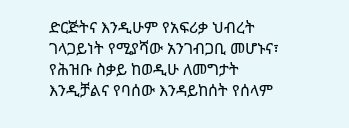ድርጅትና እንዲሁም የአፍሪቃ ህብረት ገላጋይነት የሚያሻው አንገብጋቢ መሆኑና፣ የሕዝቡ ስቃይ ከወዲሁ ለመግታት እንዲቻልና የባሰው እንዳይከሰት የሰላም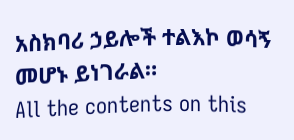አስክባሪ ኃይሎች ተልእኮ ወሳኝ መሆኑ ይነገራል።
All the contents on this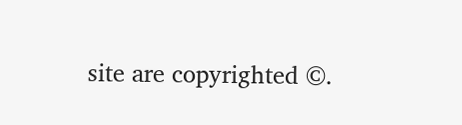site are copyrighted ©.